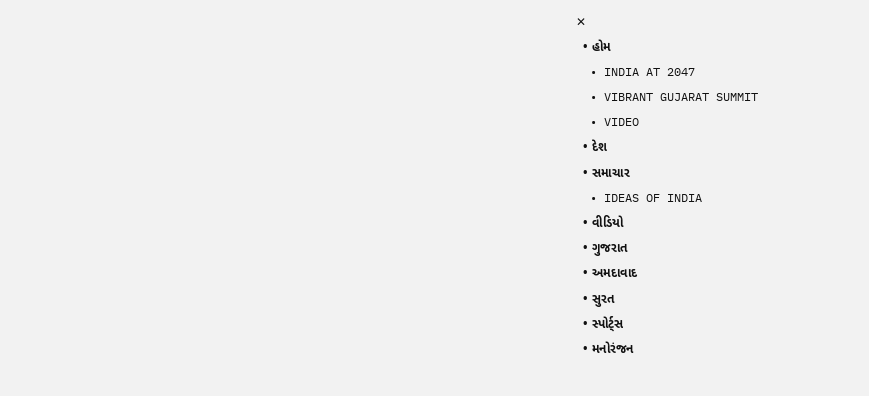✕
  • હોમ
  • INDIA AT 2047
  • VIBRANT GUJARAT SUMMIT
  • VIDEO
  • દેશ
  • સમાચાર
  • IDEAS OF INDIA
  • વીડિયો
  • ગુજરાત
  • અમદાવાદ
  • સુરત
  • સ્પોર્ટ્સ
  • મનોરંજન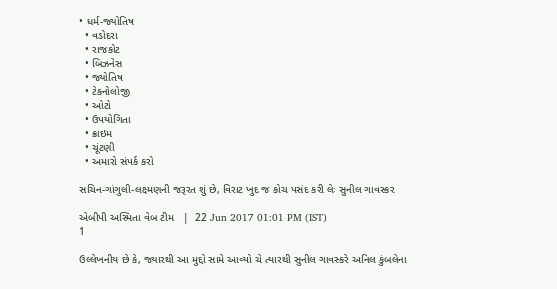• ધર્મ-જ્યોતિષ
  • વડોદરા
  • રાજકોટ
  • બિઝનેસ
  • જ્યોતિષ
  • ટેકનોલોજી
  • ઓટો
  • ઉપયોગિતા
  • ક્રાઇમ
  • ચૂંટણી
  • અમારો સંપર્ક કરો

સચિન-ગાંગુલી-લક્ષ્મણની જરૂરત શું છે, વિરાટ ખુદ જ કોચ પસંદ કરી લેઃ સુનીલ ગાવસ્કર

એબીપી અસ્મિતા વેબ ટીમ   |  22 Jun 2017 01:01 PM (IST)
1

ઉલ્લેખનીય છે કે, જ્યારથી આ મુદ્દો સામે આવ્યો ચે ત્યારથી સુનીલ ગાવસ્કરે અનિલ કુંબલેના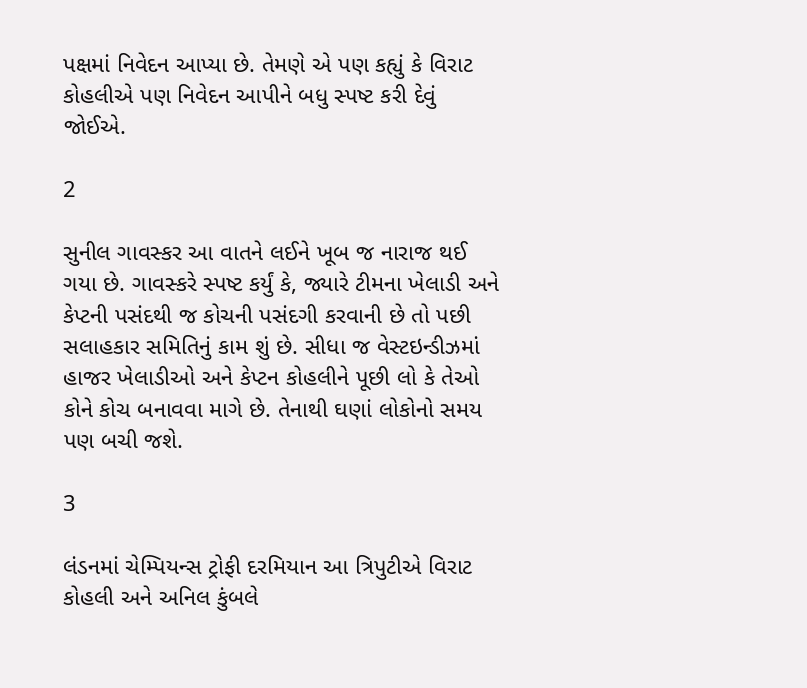પક્ષમાં નિવેદન આપ્યા છે. તેમણે એ પણ કહ્યું કે વિરાટ કોહલીએ પણ નિવેદન આપીને બધુ સ્પષ્ટ કરી દેવું જોઈએ.

2

સુનીલ ગાવસ્કર આ વાતને લઈને ખૂબ જ નારાજ થઈ ગયા છે. ગાવસ્કરે સ્પષ્ટ કર્યું કે, જ્યારે ટીમના ખેલાડી અને કેપ્ટની પસંદથી જ કોચની પસંદગી કરવાની છે તો પછી સલાહકાર સમિતિનું કામ શું છે. સીધા જ વેસ્ટઇન્ડીઝમાં હાજર ખેલાડીઓ અને કેપ્ટન કોહલીને પૂછી લો કે તેઓ કોને કોચ બનાવવા માગે છે. તેનાથી ઘણાં લોકોનો સમય પણ બચી જશે.

3

લંડનમાં ચેમ્પિયન્સ ટ્રોફી દરમિયાન આ ત્રિપુટીએ વિરાટ કોહલી અને અનિલ કુંબલે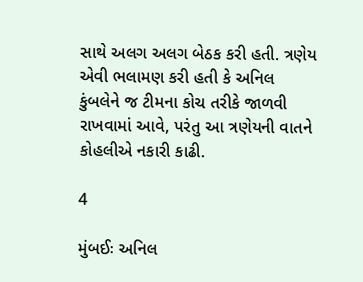સાથે અલગ અલગ બેઠક કરી હતી. ત્રણેય એવી ભલામણ કરી હતી કે અનિલ કુંબલેને જ ટીમના કોચ તરીકે જાળવી રાખવામાં આવે, પરંતુ આ ત્રણેયની વાતને કોહલીએ નકારી કાઢી.

4

મુંબઈઃ અનિલ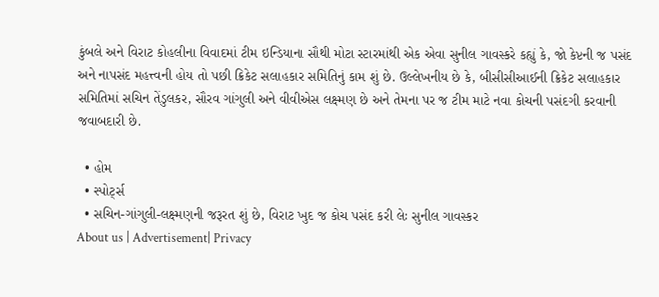કુંબલે અને વિરાટ કોહલીના વિવાદમાં ટીમ ઇન્ડિયાના સૌથી મોટા સ્ટારમાંથી એક એવા સુનીલ ગાવસ્કરે કહ્યું કે, જો કેપ્ટની જ પસંદ અને નાપસંદ મહત્ત્વની હોય તો પછી ક્રિકેટ સલાહકાર સમિતિનું કામ શું છે. ઉલ્લેખનીય છે કે, બીસીસીઆઈની ક્રિકેટ સલાહકાર સમિતિમાં સચિન તેંડુલકર, સૌરવ ગાંગુલી અને વીવીએસ લક્ષ્મણ છે અને તેમના પર જ ટીમ માટે નવા કોચની પસંદગી કરવાની જવાબદારી છે.

  • હોમ
  • સ્પોર્ટ્સ
  • સચિન-ગાંગુલી-લક્ષ્મણની જરૂરત શું છે, વિરાટ ખુદ જ કોચ પસંદ કરી લેઃ સુનીલ ગાવસ્કર
About us | Advertisement| Privacy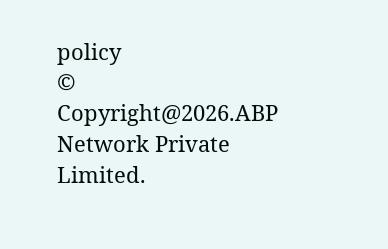policy
© Copyright@2026.ABP Network Private Limited.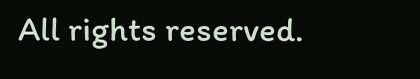All rights reserved.